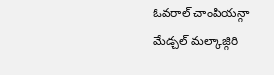ఓవరాల్ చాంపియన్గా మేడ్చల్ మల్కాజ్గిరి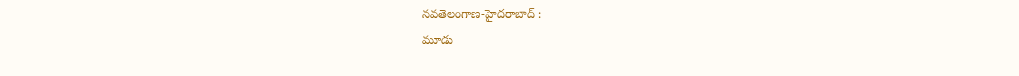నవతెలంగాణ-హైదరాబాద్ :
మూడు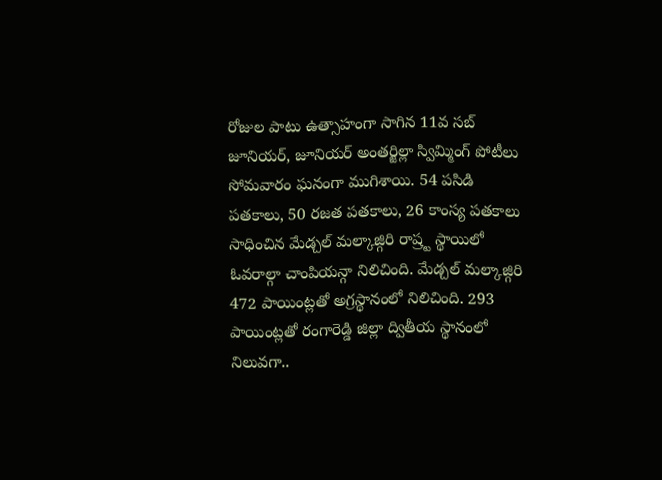రోజుల పాటు ఉత్సాహంగా సాగిన 11వ సబ్ జూనియర్, జూనియర్ అంతర్జిల్లా స్విమ్మింగ్ పోటీలు సోమవారం ఘనంగా ముగిశాయి. 54 పసిడి పతకాలు, 50 రజత పతకాలు, 26 కాంస్య పతకాలు సాధించిన మేడ్చల్ మల్కాజ్గిరి రాష్ర్ట స్థాయిలో ఓవరాల్గా చాంపియన్గా నిలిచింది. మేడ్చల్ మల్కాజ్గిరి 472 పాయింట్లతో అగ్రస్థానంలో నిలిచింది. 293 పాయింట్లతో రంగారెడ్డి జిల్లా ద్వితీయ స్థానంలో నిలువగా..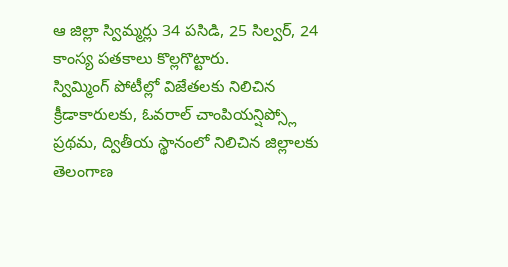ఆ జిల్లా స్విమ్మర్లు 34 పసిడి, 25 సిల్వర్, 24 కాంస్య పతకాలు కొల్లగొట్టారు.
స్విమ్మింగ్ పోటీల్లో విజేతలకు నిలిచిన క్రీడాకారులకు, ఓవరాల్ చాంపియన్షిప్స్లో ప్రథమ, ద్వితీయ స్థానంలో నిలిచిన జిల్లాలకు తెలంగాణ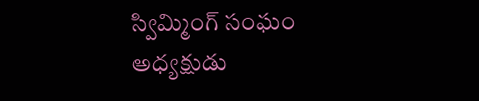స్విమ్మింగ్ సంఘం అధ్యక్షుడు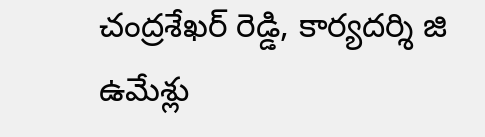చంద్రశేఖర్ రెడ్డి, కార్యదర్శి జి ఉమేశ్లు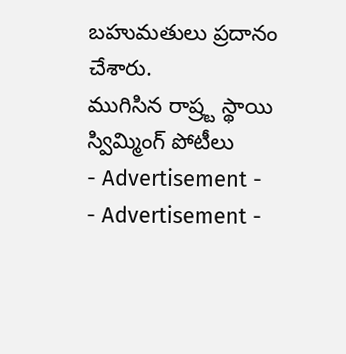బహుమతులు ప్రదానం చేశారు.
ముగిసిన రాష్ర్ట స్థాయి స్విమ్మింగ్ పోటీలు
- Advertisement -
- Advertisement -